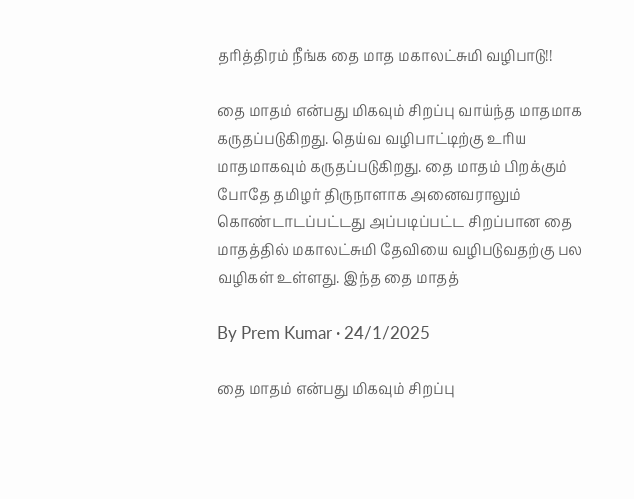தரித்திரம் நீங்க தை மாத மகாலட்சுமி வழிபாடு!!

தை மாதம் என்பது மிகவும் சிறப்பு வாய்ந்த மாதமாக கருதப்படுகிறது. தெய்வ வழிபாட்டிற்கு உரிய மாதமாகவும் கருதப்படுகிறது. தை மாதம் பிறக்கும் போதே தமிழர் திருநாளாக அனைவராலும் கொண்டாடப்பட்டது அப்படிப்பட்ட சிறப்பான தை மாதத்தில் மகாலட்சுமி தேவியை வழிபடுவதற்கு பல வழிகள் உள்ளது. இந்த தை மாதத்

By Prem Kumar · 24/1/2025

தை மாதம் என்பது மிகவும் சிறப்பு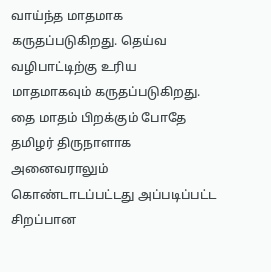வாய்ந்த மாதமாக கருதப்படுகிறது. தெய்வ வழிபாட்டிற்கு உரிய மாதமாகவும் கருதப்படுகிறது. தை மாதம் பிறக்கும் போதே தமிழர் திருநாளாக அனைவராலும் கொண்டாடப்பட்டது அப்படிப்பட்ட சிறப்பான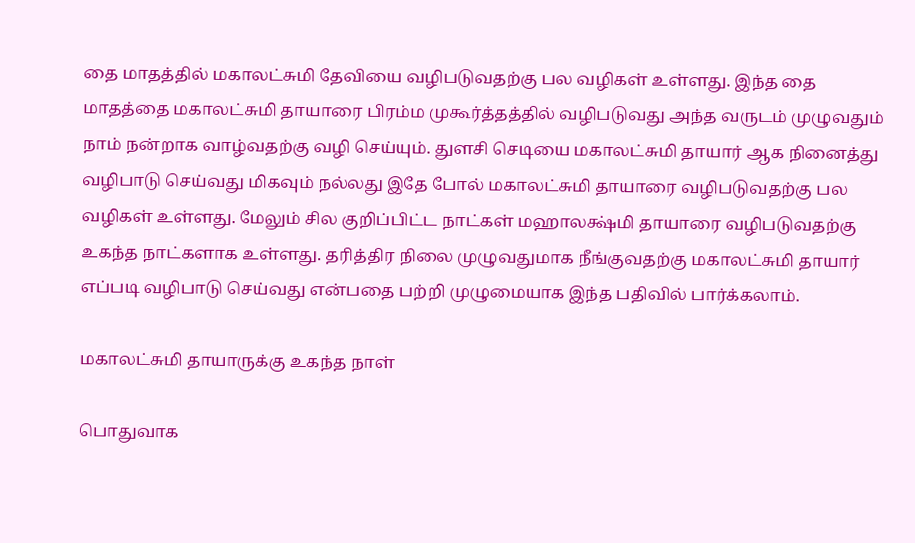தை மாதத்தில் மகாலட்சுமி தேவியை வழிபடுவதற்கு பல வழிகள் உள்ளது. இந்த தை மாதத்தை மகாலட்சுமி தாயாரை பிரம்ம முகூர்த்தத்தில் வழிபடுவது அந்த வருடம் முழுவதும் நாம் நன்றாக வாழ்வதற்கு வழி செய்யும். துளசி செடியை மகாலட்சுமி தாயார் ஆக நினைத்து வழிபாடு செய்வது மிகவும் நல்லது இதே போல் மகாலட்சுமி தாயாரை வழிபடுவதற்கு பல வழிகள் உள்ளது. மேலும் சில குறிப்பிட்ட நாட்கள் மஹாலக்ஷ்மி தாயாரை வழிபடுவதற்கு உகந்த நாட்களாக உள்ளது. தரித்திர நிலை முழுவதுமாக நீங்குவதற்கு மகாலட்சுமி தாயார் எப்படி வழிபாடு செய்வது என்பதை பற்றி முழுமையாக இந்த பதிவில் பார்க்கலாம்.

மகாலட்சுமி தாயாருக்கு உகந்த நாள்

பொதுவாக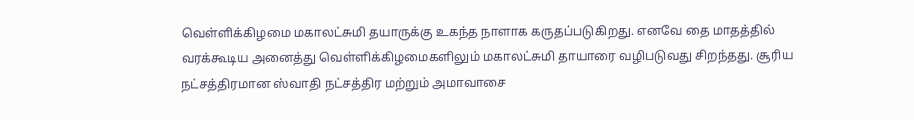வெள்ளிக்கிழமை மகாலட்சுமி தயாருக்கு உகந்த நாளாக கருதப்படுகிறது. எனவே தை மாதத்தில் வரக்கூடிய அனைத்து வெள்ளிக்கிழமைகளிலும் மகாலட்சுமி தாயாரை வழிபடுவது சிறந்தது. சூரிய நட்சத்திரமான ஸ்வாதி நட்சத்திர மற்றும் அமாவாசை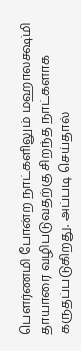பௌர்ணமி போன்ற நாட்களிலும் மஹாலக்ஷ்மி தாயாரை வழிபடுவதற்கு சிறந்த நாட்களாக கருதப்படுகிறது. அப்படி செய்தால்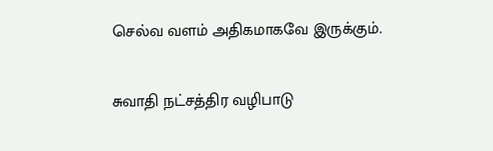செல்வ வளம் அதிகமாகவே இருக்கும்.

சுவாதி நட்சத்திர வழிபாடு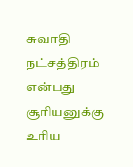சுவாதி நட்சத்திரம் என்பது சூரியனுக்கு உரிய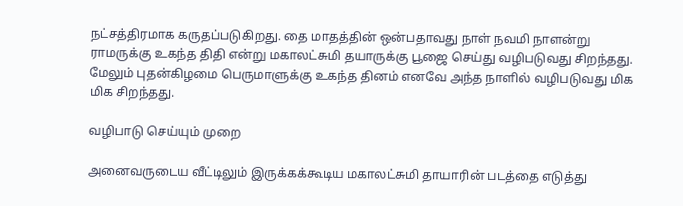நட்சத்திரமாக கருதப்படுகிறது. தை மாதத்தின் ஒன்பதாவது நாள் நவமி நாளன்று ராமருக்கு உகந்த திதி என்று மகாலட்சுமி தயாருக்கு பூஜை செய்து வழிபடுவது சிறந்தது. மேலும் புதன்கிழமை பெருமாளுக்கு உகந்த தினம் எனவே அந்த நாளில் வழிபடுவது மிக மிக சிறந்தது.

வழிபாடு செய்யும் முறை

அனைவருடைய வீட்டிலும் இருக்கக்கூடிய மகாலட்சுமி தாயாரின் படத்தை எடுத்து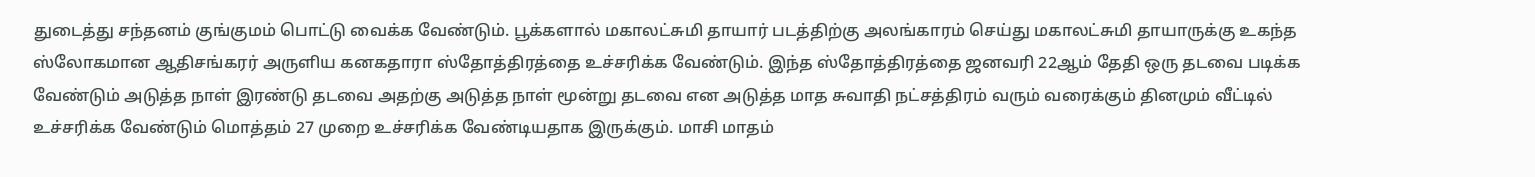துடைத்து சந்தனம் குங்குமம் பொட்டு வைக்க வேண்டும். பூக்களால் மகாலட்சுமி தாயார் படத்திற்கு அலங்காரம் செய்து மகாலட்சுமி தாயாருக்கு உகந்த ஸ்லோகமான ஆதிசங்கரர் அருளிய கனகதாரா ஸ்தோத்திரத்தை உச்சரிக்க வேண்டும். இந்த ஸ்தோத்திரத்தை ஜனவரி 22ஆம் தேதி ஒரு தடவை படிக்க வேண்டும் அடுத்த நாள் இரண்டு தடவை அதற்கு அடுத்த நாள் மூன்று தடவை என அடுத்த மாத சுவாதி நட்சத்திரம் வரும் வரைக்கும் தினமும் வீட்டில் உச்சரிக்க வேண்டும் மொத்தம் 27 முறை உச்சரிக்க வேண்டியதாக இருக்கும். மாசி மாதம்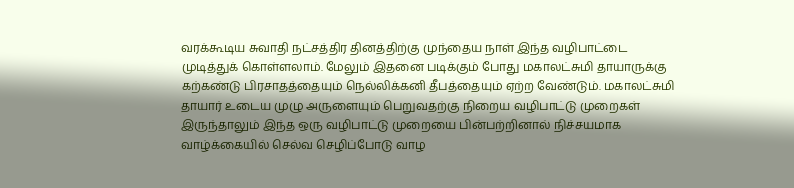வரக்கூடிய சுவாதி நட்சத்திர தினத்திற்கு முந்தைய நாள் இந்த வழிபாட்டை முடித்துக் கொள்ளலாம். மேலும் இதனை படிக்கும் போது மகாலட்சுமி தாயாருக்கு கற்கண்டு பிரசாதத்தையும் நெல்லிக்கனி தீபத்தையும் ஏற்ற வேண்டும். மகாலட்சுமி தாயார் உடைய முழு அருளையும் பெறுவதற்கு நிறைய வழிபாட்டு முறைகள் இருந்தாலும் இந்த ஒரு வழிபாட்டு முறையை பின்பற்றினால் நிச்சயமாக வாழ்க்கையில் செல்வ செழிப்போடு வாழ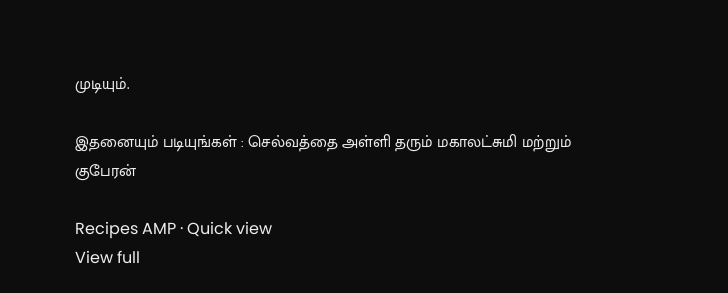முடியும்.

இதனையும் படியுங்கள் : செல்வத்தை அள்ளி தரும் மகாலட்சுமி மற்றும் குபேரன்

Recipes AMP · Quick view
View full